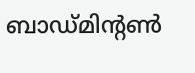ബാഡ്മിന്റൺ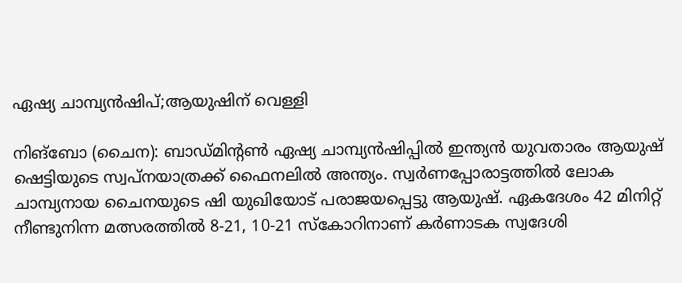ഏഷ്യ ചാമ്പ്യൻഷിപ്;ആയുഷിന് വെള്ളി

നിങ്ബോ (ചൈന): ബാഡ്മിന്റൺ ഏഷ്യ ചാമ്പ്യൻഷിപ്പിൽ ഇന്ത്യൻ യുവതാരം ആയുഷ് ഷെട്ടിയുടെ സ്വപ്നയാത്രക്ക് ഫൈനലിൽ അന്ത്യം. സ്വർണപ്പോരാട്ടത്തിൽ ലോക ചാമ്പ്യനായ ചൈനയുടെ ഷി യുഖിയോട് പരാജയപ്പെട്ടു ആയുഷ്. ഏകദേശം 42 മിനിറ്റ് നീണ്ടുനിന്ന മത്സരത്തിൽ 8-21, 10-21 സ്കോറിനാണ് കർണാടക സ്വദേശി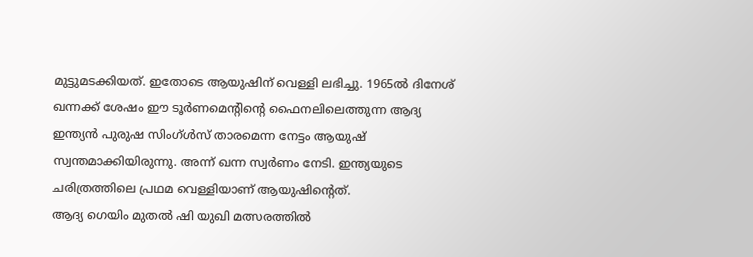മുട്ടുമടക്കിയത്. ഇതോടെ ആയുഷിന് വെള്ളി ലഭിച്ചു. 1965ൽ ദിനേശ് ഖന്നക്ക് ശേഷം ഈ ടൂർണമെന്റിന്റെ ഫൈനലിലെത്തുന്ന ആദ്യ ഇന്ത്യൻ പുരുഷ സിംഗ്ൾസ് താരമെന്ന നേട്ടം ആയുഷ് സ്വന്തമാക്കിയിരുന്നു. അന്ന് ഖന്ന സ്വർണം നേടി. ഇന്ത്യയുടെ ചരിത്രത്തിലെ പ്രഥമ വെള്ളിയാണ് ആയുഷിന്റെത്.
ആദ്യ ഗെയിം മുതൽ ഷി യുഖി മത്സരത്തിൽ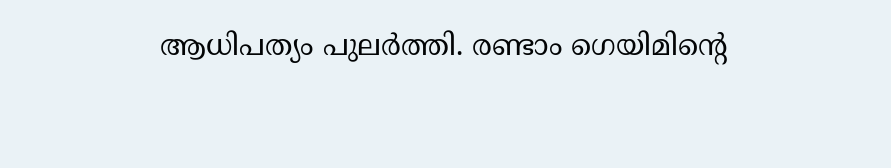ആധിപത്യം പുലർത്തി. രണ്ടാം ഗെയിമിന്റെ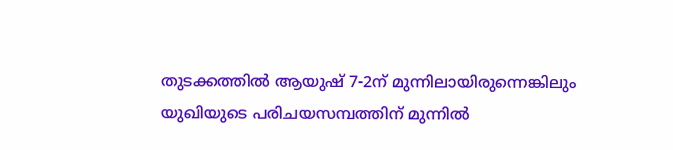തുടക്കത്തിൽ ആയുഷ് 7-2ന് മുന്നിലായിരുന്നെങ്കിലും യുഖിയുടെ പരിചയസമ്പത്തിന് മുന്നിൽ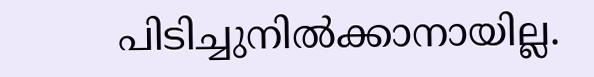പിടിച്ചുനിൽക്കാനായില്ല.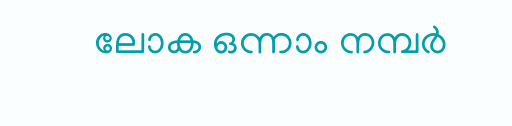ലോക ഒന്നാം നമ്പർ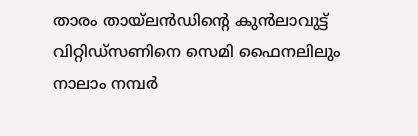താരം തായ്ലൻഡിന്റെ കുൻലാവുട്ട് വിറ്റിഡ്സണിനെ സെമി ഫൈനലിലും നാലാം നമ്പർ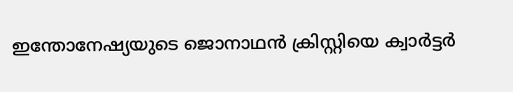ഇന്തോനേഷ്യയുടെ ജൊനാഥൻ ക്രിസ്റ്റിയെ ക്വാർട്ടർ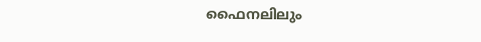ഫൈനലിലും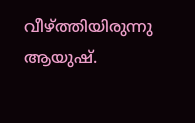വീഴ്ത്തിയിരുന്നു ആയുഷ്.